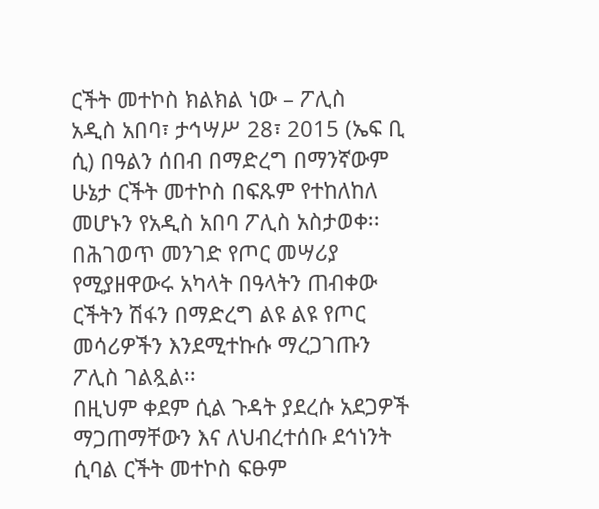ርችት መተኮስ ክልክል ነው – ፖሊስ
አዲስ አበባ፣ ታኅሣሥ 28፣ 2015 (ኤፍ ቢ ሲ) በዓልን ሰበብ በማድረግ በማንኛውም ሁኔታ ርችት መተኮስ በፍጹም የተከለከለ መሆኑን የአዲስ አበባ ፖሊስ አስታወቀ፡፡
በሕገወጥ መንገድ የጦር መሣሪያ የሚያዘዋውሩ አካላት በዓላትን ጠብቀው ርችትን ሽፋን በማድረግ ልዩ ልዩ የጦር መሳሪዎችን እንደሚተኩሱ ማረጋገጡን ፖሊስ ገልጿል፡፡
በዚህም ቀደም ሲል ጉዳት ያደረሱ አደጋዎች ማጋጠማቸውን እና ለህብረተሰቡ ደኅነንት ሲባል ርችት መተኮስ ፍፁም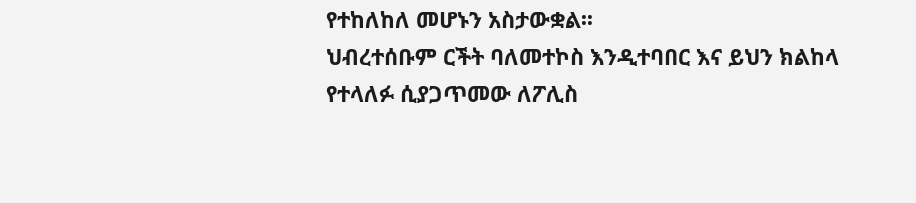የተከለከለ መሆኑን አስታውቋል፡፡
ህብረተሰቡም ርችት ባለመተኮስ እንዲተባበር እና ይህን ክልከላ የተላለፉ ሲያጋጥመው ለፖሊስ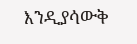እንዲያሳውቅ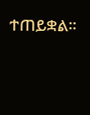ተጠይቋል፡፡